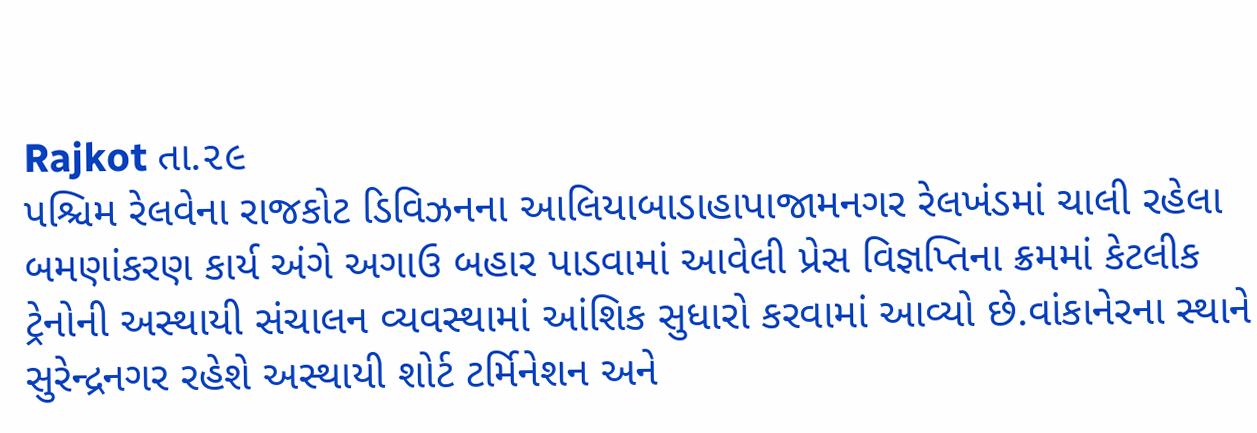Rajkot તા.૨૯
પશ્ચિમ રેલવેના રાજકોટ ડિવિઝનના આલિયાબાડાહાપાજામનગર રેલખંડમાં ચાલી રહેલા બમણાંકરણ કાર્ય અંગે અગાઉ બહાર પાડવામાં આવેલી પ્રેસ વિજ્ઞપ્તિના ક્રમમાં કેટલીક ટ્રેનોની અસ્થાયી સંચાલન વ્યવસ્થામાં આંશિક સુધારો કરવામાં આવ્યો છે.વાંકાનેરના સ્થાને સુરેન્દ્રનગર રહેશે અસ્થાયી શોર્ટ ટર્મિનેશન અને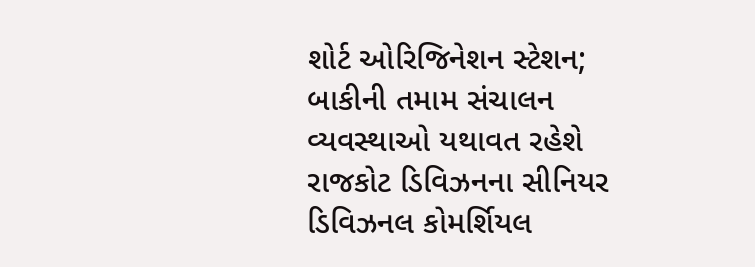શોર્ટ ઓરિજિનેશન સ્ટેશન; બાકીની તમામ સંચાલન વ્યવસ્થાઓ યથાવત રહેશે
રાજકોટ ડિવિઝનના સીનિયર ડિવિઝનલ કોમર્શિયલ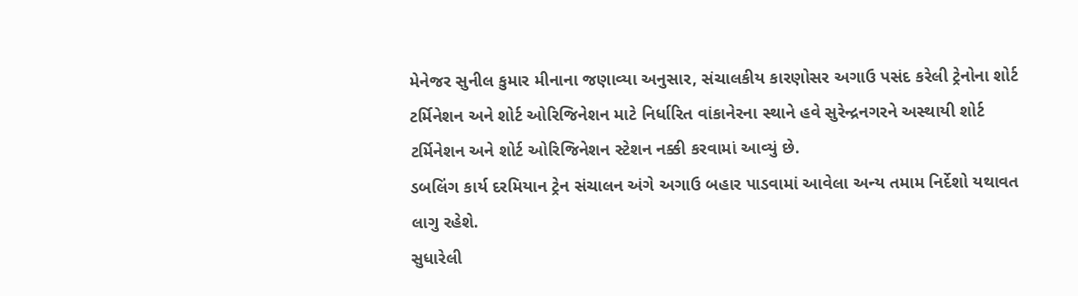મેનેજર સુનીલ કુમાર મીનાના જણાવ્યા અનુસાર, સંચાલકીય કારણોસર અગાઉ પસંદ કરેલી ટ્રેનોના શોર્ટ ટર્મિનેશન અને શોર્ટ ઓરિજિનેશન માટે નિર્ધારિત વાંકાનેરના સ્થાને હવે સુરેન્દ્રનગરને અસ્થાયી શોર્ટ ટર્મિનેશન અને શોર્ટ ઓરિજિનેશન સ્ટેશન નક્કી કરવામાં આવ્યું છે.
ડબલિંગ કાર્ય દરમિયાન ટ્રેન સંચાલન અંગે અગાઉ બહાર પાડવામાં આવેલા અન્ય તમામ નિર્દેશો યથાવત લાગુ રહેશે.
સુધારેલી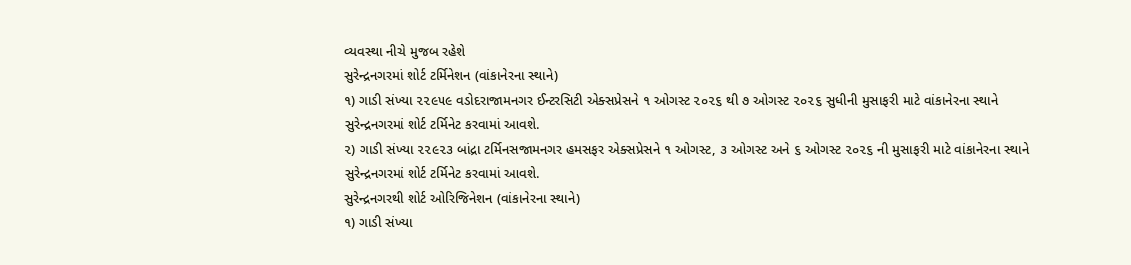વ્યવસ્થા નીચે મુજબ રહેશે
સુરેન્દ્રનગરમાં શોર્ટ ટર્મિનેશન (વાંકાનેરના સ્થાને)
૧) ગાડી સંખ્યા ૨૨૯૫૯ વડોદરાજામનગર ઈન્ટરસિટી એક્સપ્રેસને ૧ ઓગસ્ટ ૨૦૨૬ થી ૭ ઓગસ્ટ ૨૦૨૬ સુધીની મુસાફરી માટે વાંકાનેરના સ્થાને સુરેન્દ્રનગરમાં શોર્ટ ટર્મિનેટ કરવામાં આવશે.
૨) ગાડી સંખ્યા ૨૨૯૨૩ બાંદ્રા ટર્મિનસજામનગર હમસફર એક્સપ્રેસને ૧ ઓગસ્ટ, ૩ ઓગસ્ટ અને ૬ ઓગસ્ટ ૨૦૨૬ ની મુસાફરી માટે વાંકાનેરના સ્થાને સુરેન્દ્રનગરમાં શોર્ટ ટર્મિનેટ કરવામાં આવશે.
સુરેન્દ્રનગરથી શોર્ટ ઓરિજિનેશન (વાંકાનેરના સ્થાને)
૧) ગાડી સંખ્યા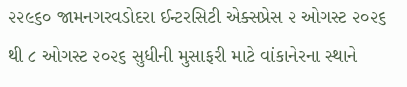૨૨૯૬૦ જામનગરવડોદરા ઈન્ટરસિટી એક્સપ્રેસ ૨ ઓગસ્ટ ૨૦૨૬ થી ૮ ઓગસ્ટ ૨૦૨૬ સુધીની મુસાફરી માટે વાંકાનેરના સ્થાને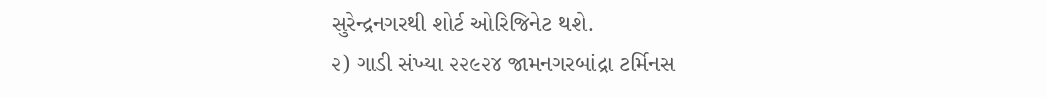સુરેન્દ્રનગરથી શોર્ટ ઓરિજિનેટ થશે.
૨) ગાડી સંખ્યા ૨૨૯૨૪ જામનગરબાંદ્રા ટર્મિનસ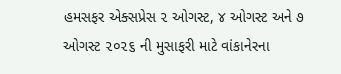હમસફર એક્સપ્રેસ ૨ ઓગસ્ટ, ૪ ઓગસ્ટ અને ૭ ઓગસ્ટ ૨૦૨૬ ની મુસાફરી માટે વાંકાનેરના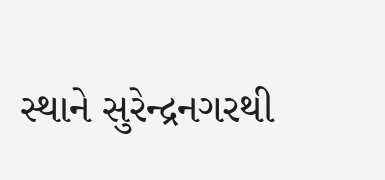સ્થાને સુરેન્દ્રનગરથી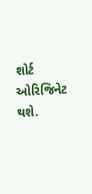શોર્ટ ઓરિજિનેટ થશે.